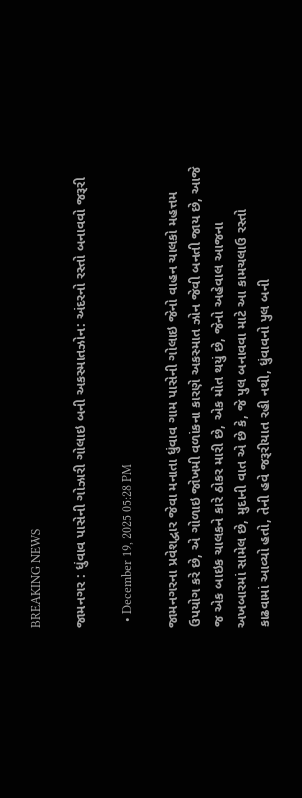BREAKING NEWS

જામનગર : ધુંવાવ પાસેની ગોઝારી ગોલાઇ બની અકસ્માતઝોન: અંદરનો રસ્તો બનાવવો જરૂરી

  • December 19, 2025 05:28 PM

જામનગરના પ્રવેશદ્વાર જેવા મનાતા ધુંવાવ ગામ પાસેની ગોલાઇ જેનો વાહન ચાલકો મહત્તમ ઉપયોગ કરે છે, એ ગોળાઇ જોખમી વળાંકના કારણે અકસ્માત ઝોન જેવી બનતી જાય છે, આજે જ એક બાઇક ચાલકને કારે ઠોકર મારી છે, એક મોત થયું છે, જેનો અહેવાલ આજના અખબારમાં સામેલ છે, મુદાની વાત એ છે કે, જે પુલ બનાવવા માટે આ કામચલાઉ રસ્તો કાઢવામાં આવ્યો હતો, તેની હવે જરૂરીયાત રહી નથી, ધુંવાવનો પુલ બની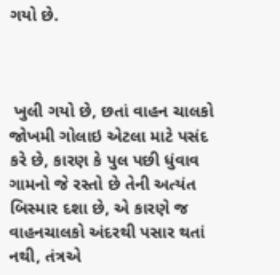ગયો છે.



 ખુલી ગયો છે, છતાં વાહન ચાલકો જોખમી ગોલાઇ એટલા માટે પસંદ કરે છે, કારણ કે પુલ પછી ધુંવાવ ગામનો જે રસ્તો છે તેની અત્યંત બિસ્માર દશા છે, એ કારણે જ વાહનચાલકો અંદરથી પસાર થતાં નથી, તંત્રએ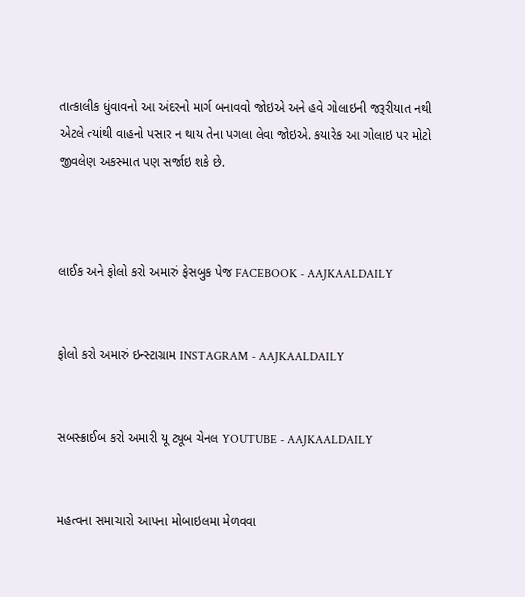તાત્કાલીક ધુંવાવનો આ અંદરનો માર્ગ બનાવવો જોઇએ અને હવે ગોલાઇની જરૂરીયાત નથી એટલે ત્યાંથી વાહનો પસાર ન થાય તેના પગલા લેવા જોઇએ. કયારેક આ ગોલાઇ પર મોટો જીવલેણ અકસ્માત પણ સર્જાઇ શકે છે.



લાઈક અને ફોલો કરો અમારું ફેસબુક પેજ FACEBOOK - AAJKAALDAILY


ફોલો કરો અમારું ઇન્સ્ટાગ્રામ INSTAGRAM - AAJKAALDAILY


સબસ્ક્રાઈબ કરો અમારી યૂ ટ્યૂબ ચેનલ YOUTUBE - AAJKAALDAILY


મહત્વના સમાચારો આપના મોબાઇલમા મેળવવા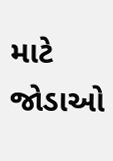માટે જોડાઓ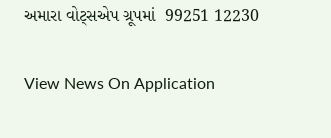અમારા વોટ્સએપ ગ્રૂપમાં  99251 12230

View News On Application